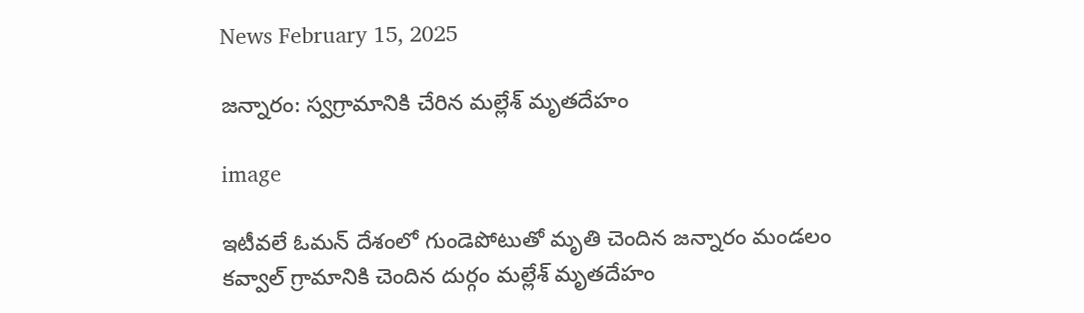News February 15, 2025

జన్నారం: స్వగ్రామానికి చేరిన మల్లేశ్ మృతదేహం

image

ఇటీవలే ఓమన్ దేశంలో గుండెపోటుతో మృతి చెందిన జన్నారం మండలం కవ్వాల్ గ్రామానికి చెందిన దుర్గం మల్లేశ్ మృతదేహం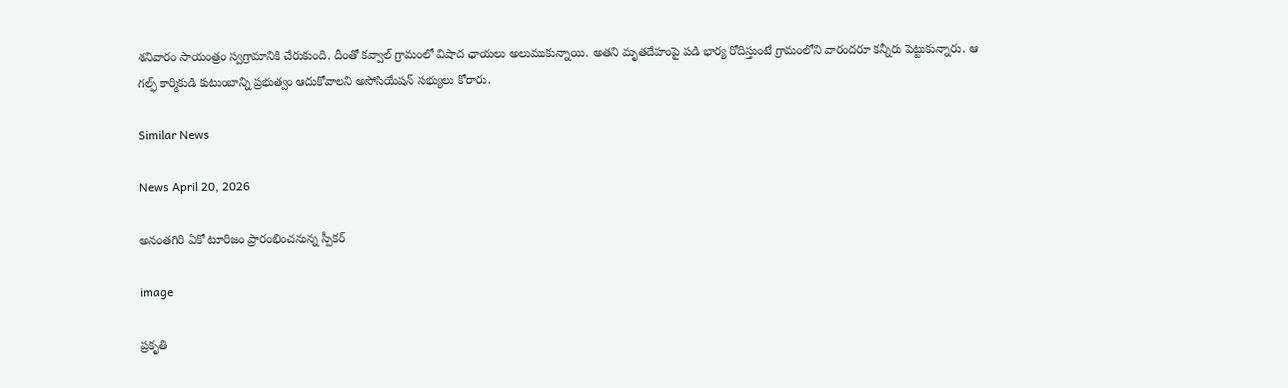శనివారం సాయంత్రం స్వగ్రామానికి చేరుకుంది. దీంతో కవ్వాల్ గ్రామంలో విషాద ఛాయలు అలుముకున్నాయి. అతని మృతదేహంపై పడి భార్య రోదిస్తుంటే గ్రామంలోని వారందరూ కన్నీరు పెట్టుకున్నారు. ఆ గల్ఫ్ కార్మికుడి కుటుంబాన్ని ప్రభుత్వం ఆదుకోవాలని అసోసియేషన్ సభ్యులు కోరారు.

Similar News

News April 20, 2026

అనంతగిరి ఏకో టూరిజం ప్రారంభించనున్న స్పీకర్

image

ప్రకృతి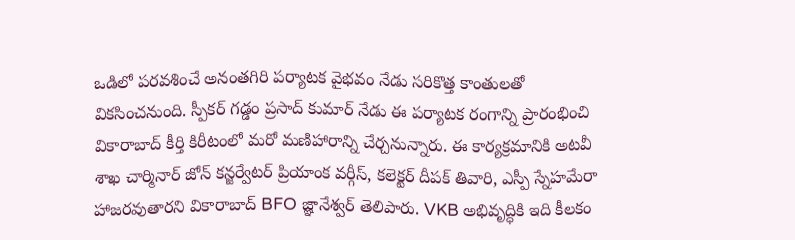ఒడిలో పరవశించే అనంతగిరి పర్యాటక వైభవం నేడు సరికొత్త కాంతులతో వికసించనుంది. స్పీకర్ గడ్డం ప్రసాద్ కుమార్ నేడు ఈ పర్యాటక రంగాన్ని ప్రారంభించి వికారాబాద్ కీర్తి కిరీటంలో మరో మణిహారాన్ని చేర్చనున్నారు. ఈ కార్యక్రమానికి అటవీ శాఖ చార్మినార్ జోన్ కన్జర్వేటర్ ప్రియాంక వర్గీస్, కలెక్టర్ దీపక్ తివారి, ఎస్పీ స్నేహమేరా హాజరవుతారని వికారాబాద్ BFO జ్ఞానేశ్వర్ తెలిపారు. VKB అభివృద్ధికి ఇది కీలకం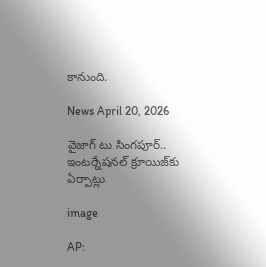కానుంది.

News April 20, 2026

వైజాగ్ టు సింగపూర్.. ఇంటర్నేషనల్ క్రూయిజ్‌కు ఏర్పాట్లు

image

AP: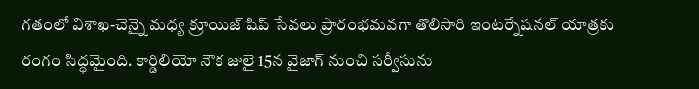గతంలో విశాఖ-చెన్నై మధ్య క్రూయిజ్ షిప్ సేవలు ప్రారంభమవగా తొలిసారి ఇంటర్నేషనల్ యాత్రకు రంగం సిద్ధమైంది. కార్డిలియో నౌక జులై 15న వైజాగ్ నుంచి సర్వీసును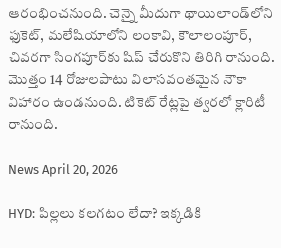ఆరంభించనుంది. చెన్నై మీదుగా థాయిలాండ్‌లోని ఫుకెట్, మలేషియాలోని లంకావి, కౌలాలంపూర్, చివరగా సింగపూర్‌కు షిప్ చేరుకొని తిరిగి రానుంది. మొత్తం 14 రోజులపాటు విలాసవంతమైన నౌకా విహారం ఉండనుంది. టికెట్ రేట్లపై త్వరలో క్లారిటీ రానుంది.

News April 20, 2026

HYD: పిల్లలు కలగటం లేదా? ఇక్కడికి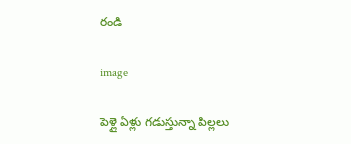రండి

image

పెళ్లై ఏళ్లు గడుస్తున్నా పిల్లలు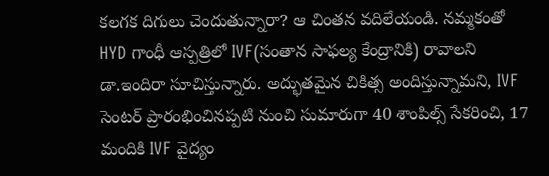కలగక దిగులు చెందుతున్నారా? ఆ చింతన వదిలేయండి. నమ్మకంతో HYD గాంధీ ఆస్పత్రిలో IVF(సంతాన సాఫల్య కేంద్రానికి) రావాలని డా.ఇందిరా సూచిస్తున్నారు. అద్భుతమైన చికిత్స అందిస్తున్నామని, IVF సెంటర్ ప్రారంభించినప్పటి నుంచి సుమారుగా 40 శాంపిల్స్ సేకరించి, 17 మందికి IVF వైద్యం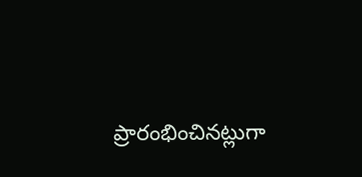ప్రారంభించినట్లుగా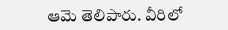ఆమె తెలిపారు. వీరిలో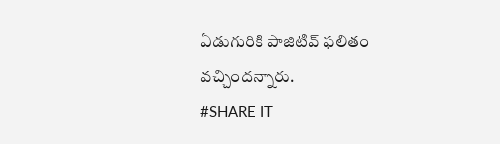ఏడుగురికి పాజిటివ్ ఫలితం వచ్చిందన్నారు.
#SHARE IT